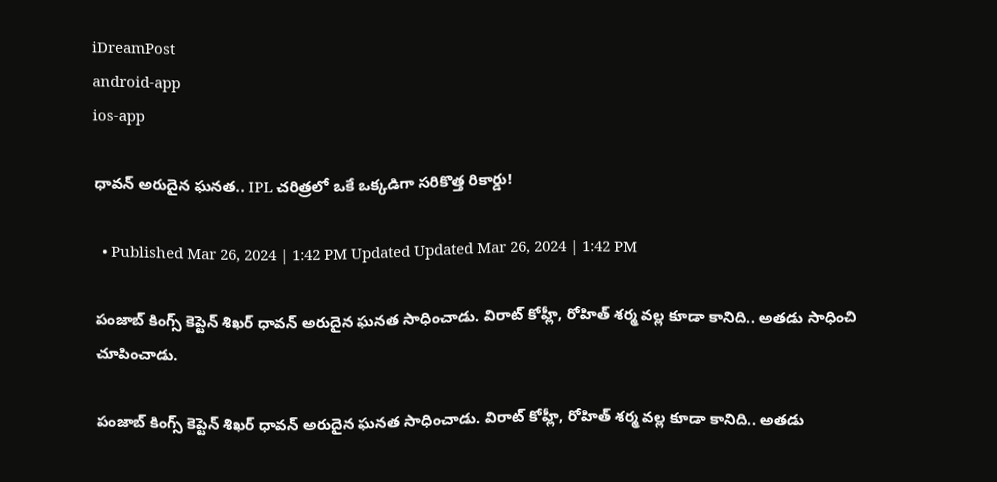iDreamPost
android-app
ios-app

ధావన్ అరుదైన ఘనత.. IPL చరిత్రలో ఒకే ఒక్కడిగా సరికొత్త రికార్డు!

  • Published Mar 26, 2024 | 1:42 PM Updated Updated Mar 26, 2024 | 1:42 PM

పంజాబ్ కింగ్స్ కెప్టెన్ శిఖర్ ధావన్ అరుదైన ఘనత సాధించాడు. విరాట్ కోహ్లీ, రోహిత్ శర్మ వల్ల కూడా కానిది.. అతడు సాధించి చూపించాడు.

పంజాబ్ కింగ్స్ కెప్టెన్ శిఖర్ ధావన్ అరుదైన ఘనత సాధించాడు. విరాట్ కోహ్లీ, రోహిత్ శర్మ వల్ల కూడా కానిది.. అతడు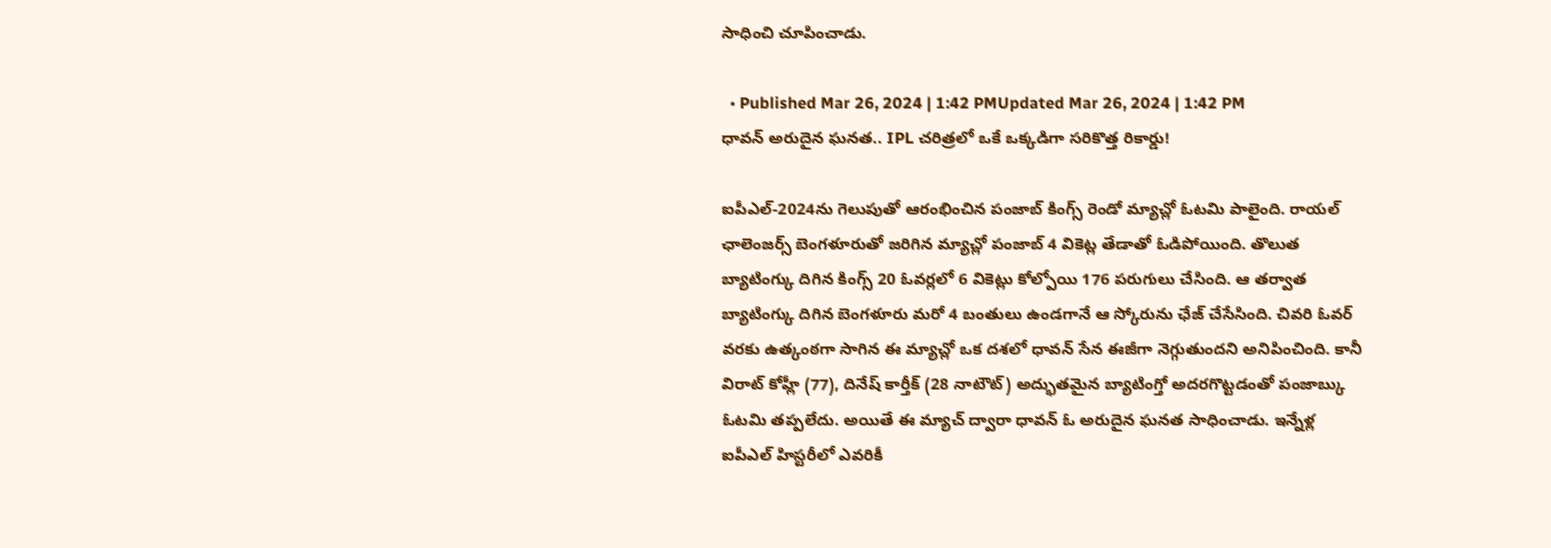సాధించి చూపించాడు.

  • Published Mar 26, 2024 | 1:42 PMUpdated Mar 26, 2024 | 1:42 PM
ధావన్ అరుదైన ఘనత.. IPL చరిత్రలో ఒకే ఒక్కడిగా సరికొత్త రికార్డు!

ఐపీఎల్-2024ను గెలుపుతో ఆరంభించిన పంజాబ్ కింగ్స్ రెండో మ్యాచ్లో ఓటమి పాలైంది. రాయల్ ఛాలెంజర్స్ బెంగళూరుతో జరిగిన మ్యాచ్లో పంజాబ్ 4 వికెట్ల తేడాతో ఓడిపోయింది. తొలుత బ్యాటింగ్కు దిగిన కింగ్స్ 20 ఓవర్లలో 6 వికెట్లు కోల్పోయి 176 పరుగులు చేసింది. ఆ తర్వాత బ్యాటింగ్కు దిగిన బెంగళూరు మరో 4 బంతులు ఉండగానే ఆ స్కోరును ఛేజ్ చేసేసింది. చివరి ఓవర్ వరకు ఉత్కంఠగా సాగిన ఈ మ్యాచ్లో ఒక దశలో ధావన్ సేన ఈజీగా నెగ్గుతుందని అనిపించింది. కానీ విరాట్ కోహ్లీ (77), దినేష్ కార్తీక్ (28 నాటౌట్) అద్భుతమైన బ్యాటింగ్తో అదరగొట్టడంతో పంజాబ్కు ఓటమి తప్పలేదు. అయితే ఈ మ్యాచ్ ద్వారా ధావన్ ఓ అరుదైన ఘనత సాధించాడు. ఇన్నేళ్ల ఐపీఎల్ హిస్టరీలో ఎవరికీ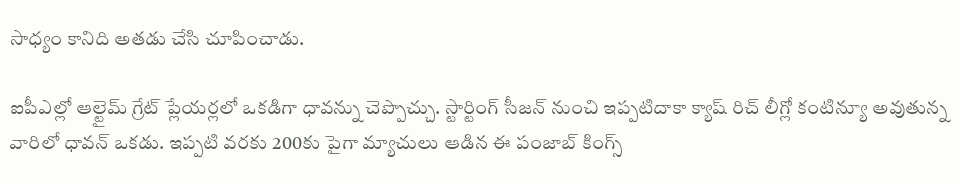సాధ్యం కానిది అతడు చేసి చూపించాడు.

ఐపీఎల్లో ఆల్టైమ్ గ్రేట్ ప్లేయర్లలో ఒకడిగా ధావన్ను చెప్పొచ్చు. స్టార్టింగ్ సీజన్ నుంచి ఇప్పటిదాకా క్యాష్ రిచ్ లీగ్లో కంటిన్యూ అవుతున్న వారిలో ధావన్ ఒకడు. ఇప్పటి వరకు 200కు పైగా మ్యాచులు ఆడిన ఈ పంజాబ్ కింగ్స్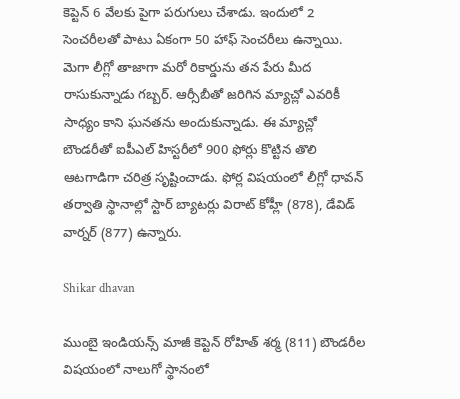కెప్టెన్ 6 వేలకు పైగా పరుగులు చేశాడు. ఇందులో 2 సెంచరీలతో పాటు ఏకంగా 50 హాఫ్ సెంచరీలు ఉన్నాయి. మెగా లీగ్లో తాజాగా మరో రికార్డును తన పేరు మీద రాసుకున్నాడు గబ్బర్. ఆర్సీబీతో జరిగిన మ్యాచ్లో ఎవరికీ సాధ్యం కాని ఘనతను అందుకున్నాడు. ఈ మ్యాచ్లో బౌండరీతో ఐపీఎల్ హిస్టరీలో 900 ఫోర్లు కొట్టిన తొలి ఆటగాడిగా చరిత్ర సృష్టించాడు. ఫోర్ల విషయంలో లీగ్లో ధావన్ తర్వాతి స్థానాల్లో స్టార్ బ్యాటర్లు విరాట్ కోహ్లీ (878), డేవిడ్ వార్నర్ (877) ఉన్నారు.

Shikar dhavan

ముంబై ఇండియన్స్ మాజీ కెప్టెన్ రోహిత్ శర్మ (811) బౌండరీల విషయంలో నాలుగో స్థానంలో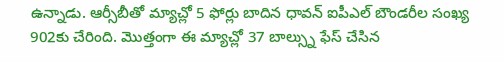ఉన్నాడు. ఆర్సీబీతో మ్యాచ్లో 5 ఫోర్లు బాదిన ధావన్ ఐపీఎల్ బౌండరీల సంఖ్య 902కు చేరింది. మొత్తంగా ఈ మ్యాచ్లో 37 బాల్స్ను ఫేస్ చేసిన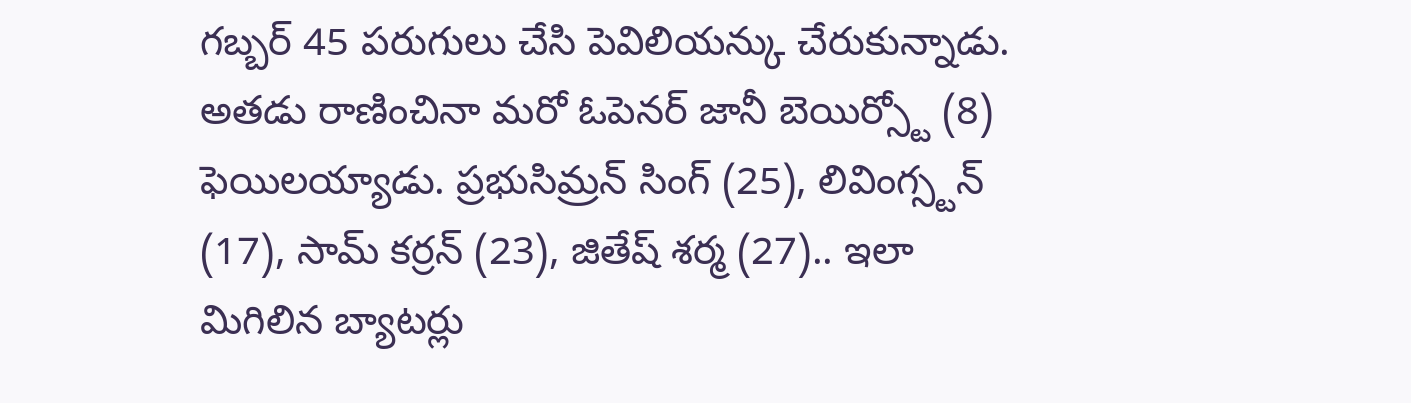గబ్బర్ 45 పరుగులు చేసి పెవిలియన్కు చేరుకున్నాడు. అతడు రాణించినా మరో ఓపెనర్ జానీ బెయిర్స్టో (8) ఫెయిలయ్యాడు. ప్రభుసిమ్రన్ సింగ్ (25), లివింగ్స్టన్ (17), సామ్ కర్రన్ (23), జితేష్ శర్మ (27).. ఇలా మిగిలిన బ్యాటర్లు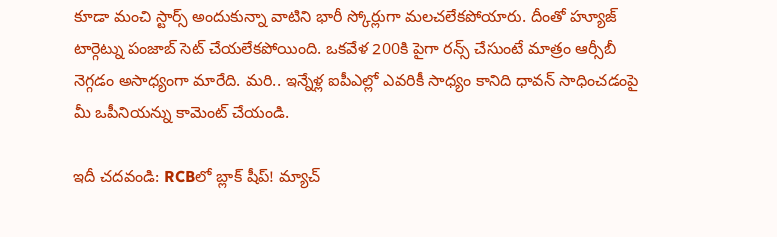కూడా మంచి స్టార్స్ అందుకున్నా వాటిని భారీ స్కోర్లుగా మలచలేకపోయారు. దీంతో హ్యూజ్ టార్గెట్ను పంజాబ్ సెట్ చేయలేకపోయింది. ఒకవేళ 200కి పైగా రన్స్ చేసుంటే మాత్రం ఆర్సీబీ నెగ్గడం అసాధ్యంగా మారేది. మరి.. ఇన్నేళ్ల ఐపీఎల్లో ఎవరికీ సాధ్యం కానిది ధావన్ సాధించడంపై మీ ఒపీనియన్ను కామెంట్ చేయండి.

ఇదీ చదవండి: RCBలో బ్లాక్ షీప్! మ్యాచ్‌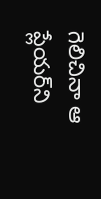గెలిచినా ఆ ప్లేయర్‌ని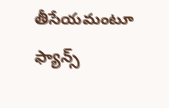తీసేయమంటూ ఫ్యాన్స్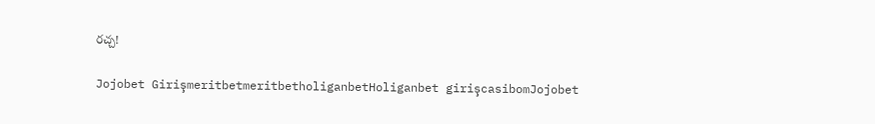రచ్చ!

Jojobet GirişmeritbetmeritbetholiganbetHoliganbet girişcasibomJojobet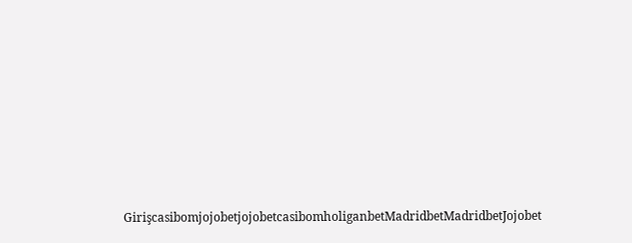GirişcasibomjojobetjojobetcasibomholiganbetMadridbetMadridbetJojobet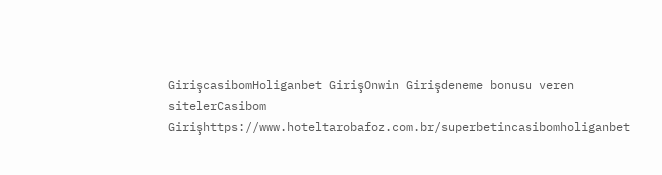GirişcasibomHoliganbet GirişOnwin Girişdeneme bonusu veren sitelerCasibom Girişhttps://www.hoteltarobafoz.com.br/superbetincasibomholiganbet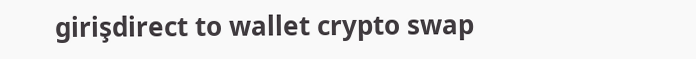girişdirect to wallet crypto swap